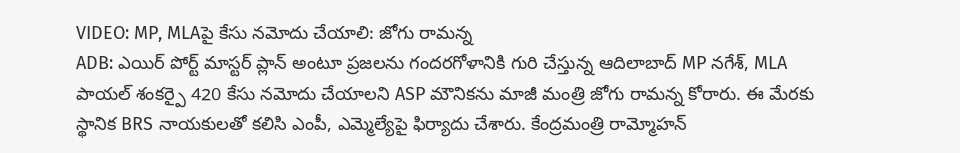VIDEO: MP, MLAపై కేసు నమోదు చేయాలి: జోగు రామన్న
ADB: ఎయిర్ పోర్ట్ మాస్టర్ ప్లాన్ అంటూ ప్రజలను గందరగోళానికి గురి చేస్తున్న ఆదిలాబాద్ MP నగేశ్, MLA పాయల్ శంకర్పై 420 కేసు నమోదు చేయాలని ASP మౌనికను మాజీ మంత్రి జోగు రామన్న కోరారు. ఈ మేరకు స్థానిక BRS నాయకులతో కలిసి ఎంపీ, ఎమ్మెల్యేపై ఫిర్యాదు చేశారు. కేంద్రమంత్రి రామ్మోహన్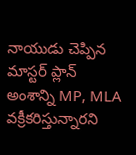నాయుడు చెప్పిన మాస్టర్ ప్లాన్ అంశాన్ని MP, MLA వక్రీకరిస్తున్నారని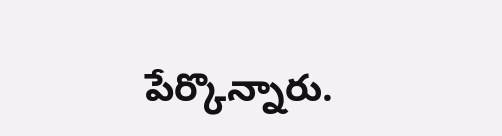పేర్కొన్నారు.